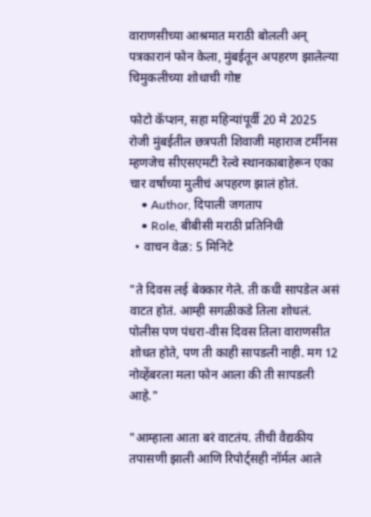वाराणसीच्या आश्रमात मराठी बोलली अन् पत्रकारानं फोन केला, मुंबईतून अपहरण झालेल्या चिमुकलीच्या शोधाची गोष्ट

फोटो कॅप्शन, सहा महिन्यांपूर्वी 20 मे 2025 रोजी मुंबईतील छत्रपती शिवाजी महाराज टर्मीनस म्हणजेच सीएसएमटी रेल्वे स्थानकाबाहेरून एका चार वर्षांच्या मुलीचं अपहरण झालं होतं.
    • Author, दिपाली जगताप
    • Role, बीबीसी मराठी प्रतिनिधी
  • वाचन वेळ: 5 मिनिटे

"ते दिवस लई बेक्कार गेले. ती कधी सापडेल असं वाटत होतं. आम्ही सगळीकडे तिला शोधलं. पोलीस पण पंधरा-वीस दिवस तिला वाराणसीत शोधत होते, पण ती काही सापडली नाही. मग 12 नोव्हेंबरला मला फोन आला की ती सापडली आहे."

"आम्हाला आता बरं वाटतंय. तीची वैद्यकीय तपासणी झाली आणि रिपोर्ट्सही नॉर्मल आले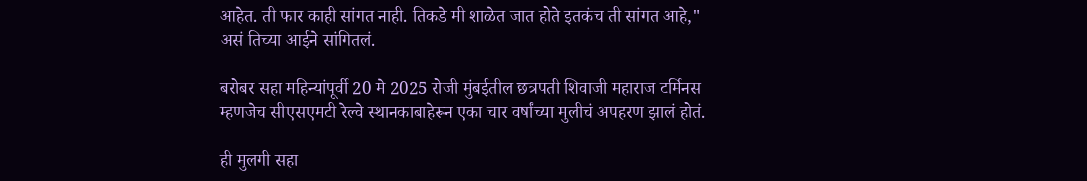आहेत. ती फार काही सांगत नाही. तिकडे मी शाळेत जात होते इतकंच ती सांगत आहे," असं तिच्या आईने सांगितलं.

बरोबर सहा महिन्यांपूर्वी 20 मे 2025 रोजी मुंबईतील छत्रपती शिवाजी महाराज टर्मिनस म्हणजेच सीएसएमटी रेल्वे स्थानकाबाहेरून एका चार वर्षांच्या मुलीचं अपहरण झालं होतं.

ही मुलगी सहा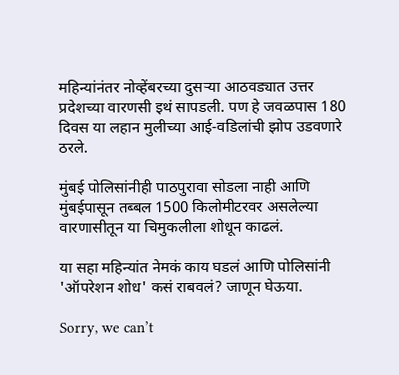महिन्यांनंतर नोव्हेंबरच्या दुसऱ्या आठवड्यात उत्तर प्रदेशच्या वारणसी इथं सापडली. पण हे जवळपास 180 दिवस या लहान मुलीच्या आई-वडिलांची झोप उडवणारे ठरले.

मुंबई पोलिसांनीही पाठपुरावा सोडला नाही आणि मुंबईपासून तब्बल 1500 किलोमीटरवर असलेल्या वारणासीतून या चिमुकलीला शोधून काढलं.

या सहा महिन्यांत नेमकं काय घडलं आणि पोलिसांनी 'ऑपरेशन शोध' कसं राबवलं? जाणून घेऊया.

Sorry, we can’t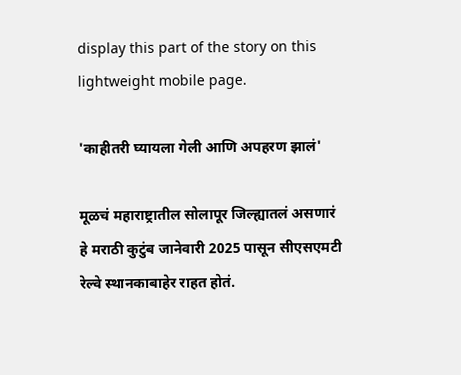display this part of the story on this lightweight mobile page.

'काहीतरी घ्यायला गेली आणि अपहरण झालं'

मूळचं महाराष्ट्रातील सोलापूर जिल्ह्यातलं असणारं हे मराठी कुटुंब जानेवारी 2025 पासून सीएसएमटी रेल्वे स्थानकाबाहेर राहत होतं.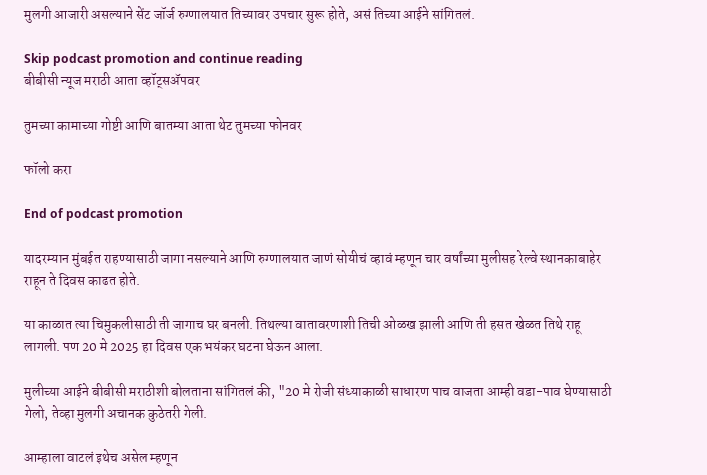मुलगी आजारी असल्याने सेंट जॉर्ज रुग्णालयात तिच्यावर उपचार सुरू होते, असं तिच्या आईने सांगितलं.

Skip podcast promotion and continue reading
बीबीसी न्यूज मराठी आता व्हॉट्सॲपवर

तुमच्या कामाच्या गोष्टी आणि बातम्या आता थेट तुमच्या फोनवर

फॉलो करा

End of podcast promotion

यादरम्यान मुंबईत राहण्यासाठी जागा नसल्याने आणि रुग्णालयात जाणं सोयीचं व्हावं म्हणून चार वर्षांच्या मुलीसह रेल्वे स्थानकाबाहेर राहून ते दिवस काढत होते.

या काळात त्या चिमुकलीसाठी ती जागाच घर बनली. तिथल्या वातावरणाशी तिची ओळख झाली आणि ती हसत खेळत तिथे राहू लागली. पण 20 मे 2025 हा दिवस एक भयंकर घटना घेऊन आला.

मुलीच्या आईने बीबीसी मराठीशी बोलताना सांगितलं की, "20 मे रोजी संध्याकाळी साधारण पाच वाजता आम्ही वडा-पाव घेण्यासाठी गेलो, तेव्हा मुलगी अचानक कुठेतरी गेली.

आम्हाला वाटलं इथेच असेल म्हणून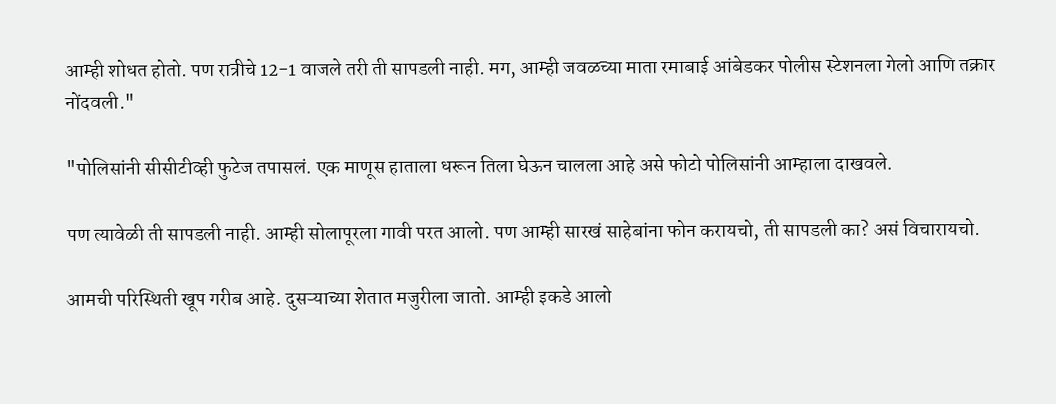आम्ही शोधत होतो. पण रात्रीचे 12-1 वाजले तरी ती सापडली नाही. मग, आम्ही जवळच्या माता रमाबाई आंबेडकर पोलीस स्टेशनला गेलो आणि तक्रार नोंदवली."

"पोलिसांनी सीसीटीव्ही फुटेज तपासलं. एक माणूस हाताला धरून तिला घेऊन चालला आहे असे फोटो पोलिसांनी आम्हाला दाखवले.

पण त्यावेळी ती सापडली नाही. आम्ही सोलापूरला गावी परत आलो. पण आम्ही सारखं साहेबांना फोन करायचो, ती सापडली का? असं विचारायचो.

आमची परिस्थिती खूप गरीब आहे. दुसऱ्याच्या शेतात मजुरीला जातो. आम्ही इकडे आलो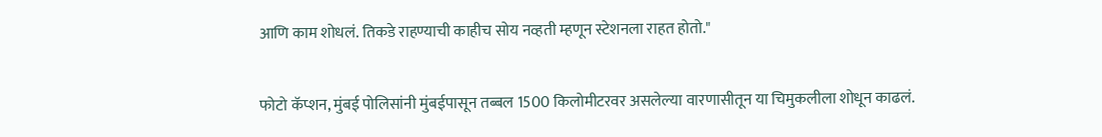आणि काम शोधलं. तिकडे राहण्याची काहीच सोय नव्हती म्हणून स्टेशनला राहत होतो."

फोटो कॅप्शन, मुंबई पोलिसांनी मुंबईपासून तब्बल 1500 किलोमीटरवर असलेल्या वारणासीतून या चिमुकलीला शोधून काढलं.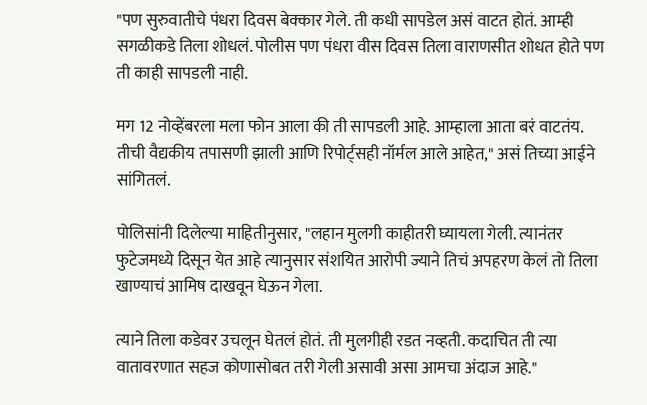"पण सुरुवातीचे पंधरा दिवस बेक्कार गेले. ती कधी सापडेल असं वाटत होतं. आम्ही सगळीकडे तिला शोधलं. पोलीस पण पंधरा वीस दिवस तिला वाराणसीत शोधत होते पण ती काही सापडली नाही.

मग 12 नोव्हेंबरला मला फोन आला की ती सापडली आहे. आम्हाला आता बरं वाटतंय. तीची वैद्यकीय तपासणी झाली आणि रिपोर्ट्सही नॉर्मल आले आहेत," असं तिच्या आईने सांगितलं.

पोलिसांनी दिलेल्या माहितीनुसार, "लहान मुलगी काहीतरी घ्यायला गेली. त्यानंतर फुटेजमध्ये दिसून येत आहे त्यानुसार संशयित आरोपी ज्याने तिचं अपहरण केलं तो तिला खाण्याचं आमिष दाखवून घेऊन गेला.

त्याने तिला कडेवर उचलून घेतलं होतं. ती मुलगीही रडत नव्हती. कदाचित ती त्या वातावरणात सहज कोणासोबत तरी गेली असावी असा आमचा अंदाज आहे."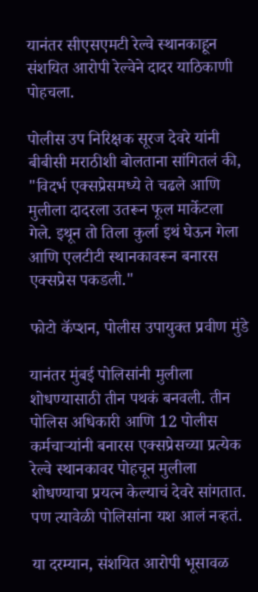यानंतर सीएसएमटी रेल्वे स्थानकाहून संशयित आरोपी रेल्वेने दादर याठिकाणी पोहचला.

पोलीस उप निरिक्षक सूरज देवरे यांनी बीबीसी मराठीशी बोलताना सांगितलं की, "विदर्भ एक्सप्रेसमध्ये ते चढले आणि मुलीला दादरला उतरून फूल मार्केटला गेले. इथून तो तिला कुर्ला इथं घेऊन गेला आणि एलटीटी स्थानकावरून बनारस एक्सप्रेस पकडली."

फोटो कॅप्शन, पोलीस उपायुक्त प्रवीण मुंडे

यानंतर मुंबई पोलिसांनी मुलीला शोधण्यासाठी तीन पथकं बनवली. तीन पोलिस अधिकारी आणि 12 पोलीस कर्मचाऱ्यांनी बनारस एक्सप्रेसच्या प्रत्येक रेल्वे स्थानकावर पोहचून मुलीला शोधण्याचा प्रयत्न केल्याचं देवरे सांगतात. पण त्यावेळी पोलिसांना यश आलं नव्हतं.

या दरम्यान, संशयित आरोपी भूसावळ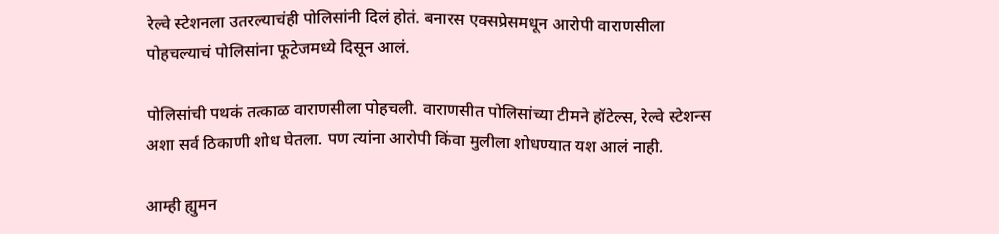रेल्वे स्टेशनला उतरल्याचंही पोलिसांनी दिलं होतं. बनारस एक्सप्रेसमधून आरोपी वाराणसीला पोहचल्याचं पोलिसांना फूटेजमध्ये दिसून आलं.

पोलिसांची पथकं तत्काळ वाराणसीला पोहचली. वाराणसीत पोलिसांच्या टीमने हॉटेल्स, रेल्वे स्टेशन्स अशा सर्व ठिकाणी शोध घेतला. पण त्यांना आरोपी किंवा मुलीला शोधण्यात यश आलं नाही.

आम्ही ह्युमन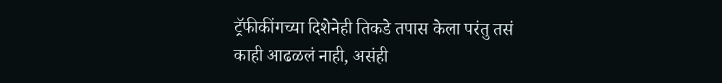ट्रॅफीकींगच्या दिशेनेही तिकडे तपास केला परंतु तसं काही आढळलं नाही, असंही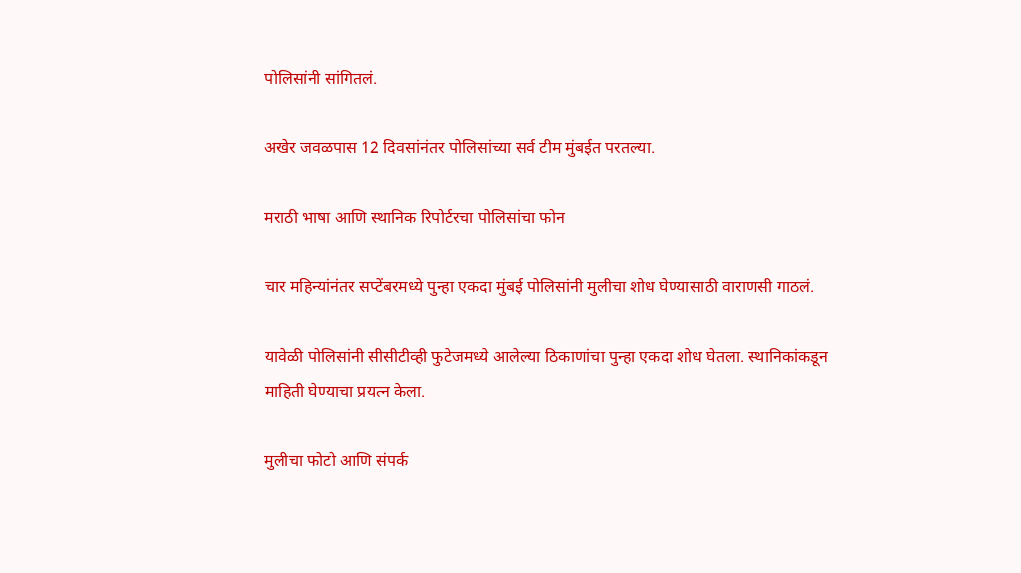पोलिसांनी सांगितलं.

अखेर जवळपास 12 दिवसांनंतर पोलिसांच्या सर्व टीम मुंबईत परतल्या.

मराठी भाषा आणि स्थानिक रिपोर्टरचा पोलिसांचा फोन

चार महिन्यांनंतर सप्टेंबरमध्ये पुन्हा एकदा मुंबई पोलिसांनी मुलीचा शोध घेण्यासाठी वाराणसी गाठलं.

यावेळी पोलिसांनी सीसीटीव्ही फुटेजमध्ये आलेल्या ठिकाणांचा पुन्हा एकदा शोध घेतला. स्थानिकांकडून माहिती घेण्याचा प्रयत्न केला.

मुलीचा फोटो आणि संपर्क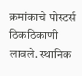क्रमांकाचे पोस्टर्स ठिकठिकाणी लावले. स्थानिक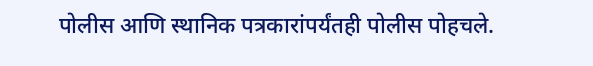पोलीस आणि स्थानिक पत्रकारांपर्यंतही पोलीस पोहचले.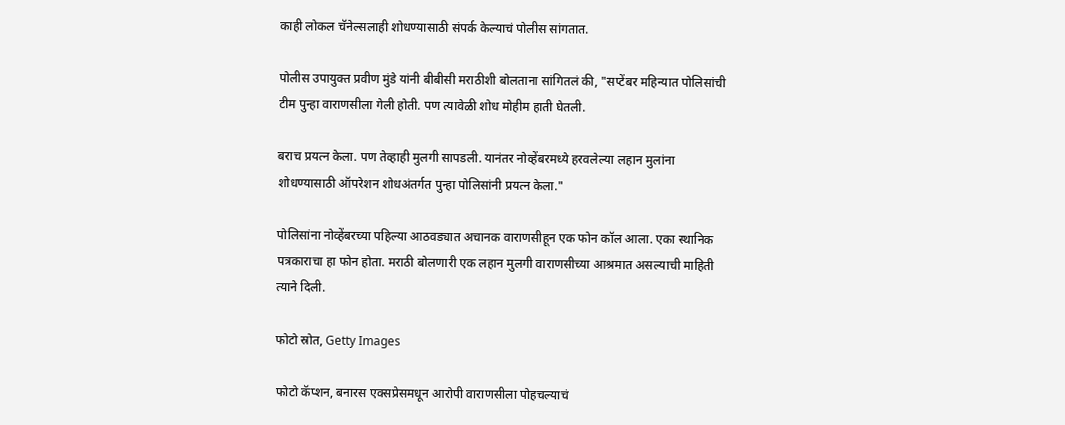काही लोकल चॅनेल्सलाही शोधण्यासाठी संपर्क केल्याचं पोलीस सांगतात.

पोलीस उपायुक्त प्रवीण मुंडे यांनी बीबीसी मराठीशी बोलताना सांगितलं की, "सप्टेंबर महिन्यात पोलिसांची टीम पुन्हा वाराणसीला गेली होती. पण त्यावेळी शोध मोहीम हाती घेतली.

बराच प्रयत्न केला. पण तेव्हाही मुलगी सापडली. यानंतर नोव्हेंबरमध्ये हरवलेल्या लहान मुलांना शोधण्यासाठी ऑपरेशन शोधअंतर्गत पुन्हा पोलिसांनी प्रयत्न केला."

पोलिसांना नोव्हेंबरच्या पहिल्या आठवड्यात अचानक वाराणसीहून एक फोन कॉल आला. एका स्थानिक पत्रकाराचा हा फोन होता. मराठी बोलणारी एक लहान मुलगी वाराणसीच्या आश्रमात असल्याची माहिती त्याने दिली.

फोटो स्रोत, Getty Images

फोटो कॅप्शन, बनारस एक्सप्रेसमधून आरोपी वाराणसीला पोहचल्याचं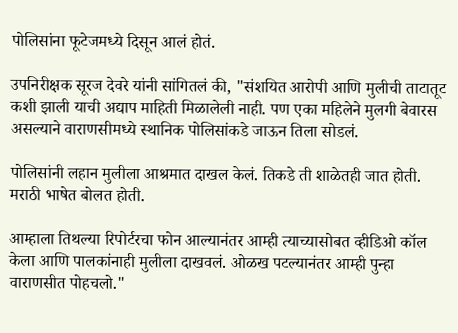पोलिसांना फूटेजमध्ये दिसून आलं होतं.

उपनिरीक्षक सूरज देवरे यांनी सांगितलं की, "संशयित आरोपी आणि मुलीची ताटातूट कशी झाली याची अद्याप माहिती मिळालेली नाही. पण एका महिलेने मुलगी बेवारस असल्याने वाराणसीमध्ये स्थानिक पोलिसांकडे जाऊन तिला सोडलं.

पोलिसांनी लहान मुलीला आश्रमात दाखल केलं. तिकडे ती शाळेतही जात होती. मराठी भाषेत बोलत होती.

आम्हाला तिथल्या रिपोर्टरचा फोन आल्यानंतर आम्ही त्याच्यासोबत व्हीडिओ कॉल केला आणि पालकांनाही मुलीला दाखवलं. ओळख पटल्यानंतर आम्ही पुन्हा वाराणसीत पोहचलो."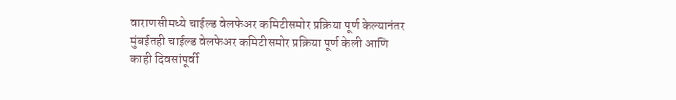वाराणसीमध्ये चाईल्ड वेलफेअर कमिटीसमोर प्रक्रिया पूर्ण केल्यानंतर मुंबईतही चाईल्ड वेलफेअर कमिटीसमोर प्रक्रिया पूर्ण केली आणि काही दिवसांपूर्वी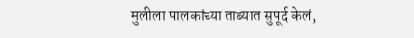मुलीला पालकांच्या ताब्यात सुपूर्द केलं,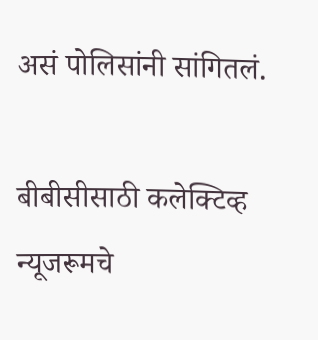असं पोलिसांनी सांगितलं.

बीबीसीसाठी कलेक्टिव्ह न्यूजरूमचे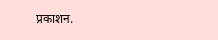प्रकाशन.